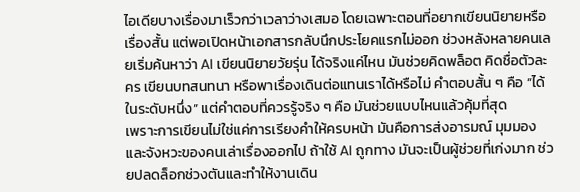ไอเดียบางเรื่องมาเร็วกว่าเวลาว่างเสมอ โดยเฉพาะตอนที่อยากเขียนนิยายหรือเรื่องสั้น แต่พอเปิดหน้าเอกสารกลับนึกประโยคแรกไม่ออก ช่วงหลังหลายคนเลยเริ่มค้นหาว่า AI เขียนนิยายวัยรุ่น ได้จริงแค่ไหน มันช่วยคิดพล็อต คิดชื่อตัวละคร เขียนบทสนทนา หรือพาเรื่องเดินต่อแทนเราได้หรือไม่ คำตอบสั้น ๆ คือ “ได้ในระดับหนึ่ง” แต่คำตอบที่ควรรู้จริง ๆ คือ มันช่วยแบบไหนแล้วคุ้มที่สุด
เพราะการเขียนไม่ใช่แค่การเรียงคำให้ครบหน้า มันคือการส่งอารมณ์ มุมมอง และจังหวะของคนเล่าเรื่องออกไป ถ้าใช้ AI ถูกทาง มันจะเป็นผู้ช่วยที่เก่งมาก ช่วยปลดล็อกช่วงตันและทำให้งานเดิน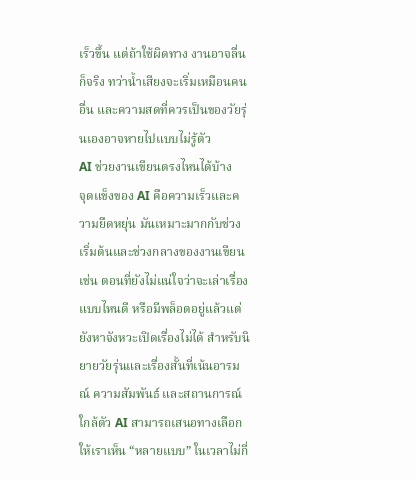เร็วขึ้น แต่ถ้าใช้ผิดทาง งานอาจลื่นก็จริง ทว่าน้ำเสียงจะเริ่มเหมือนคนอื่น และความสดที่ควรเป็นของวัยรุ่นเองอาจหายไปแบบไม่รู้ตัว
AI ช่วยงานเขียนตรงไหนได้บ้าง
จุดแข็งของ AI คือความเร็วและความยืดหยุ่น มันเหมาะมากกับช่วงเริ่มต้นและช่วงกลางของงานเขียน เช่น ตอนที่ยังไม่แน่ใจว่าจะเล่าเรื่องแบบไหนดี หรือมีพล็อตอยู่แล้วแต่ยังหาจังหวะเปิดเรื่องไม่ได้ สำหรับนิยายวัยรุ่นและเรื่องสั้นที่เน้นอารมณ์ ความสัมพันธ์ และสถานการณ์ใกล้ตัว AI สามารถเสนอทางเลือกให้เราเห็น “หลายแบบ” ในเวลาไม่กี่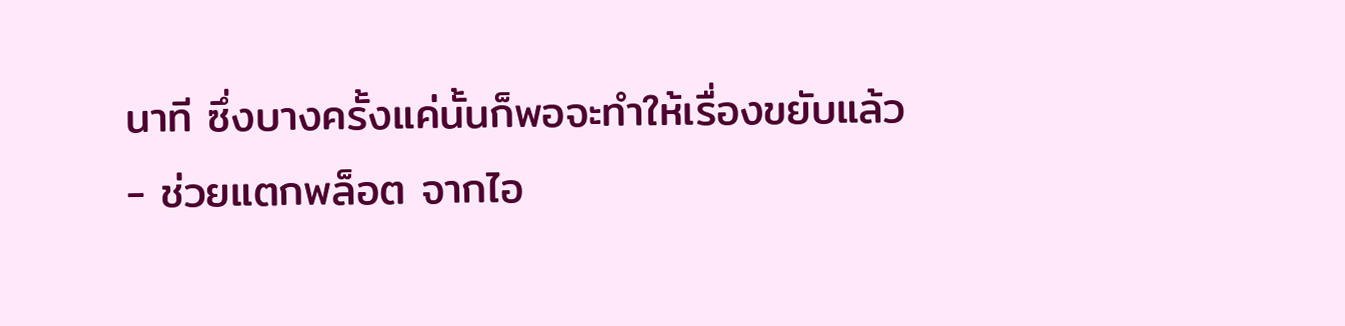นาที ซึ่งบางครั้งแค่นั้นก็พอจะทำให้เรื่องขยับแล้ว
- ช่วยแตกพล็อต จากไอ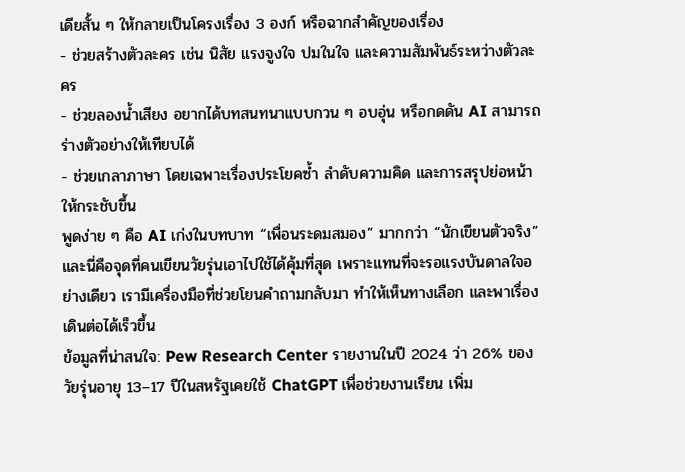เดียสั้น ๆ ให้กลายเป็นโครงเรื่อง 3 องก์ หรือฉากสำคัญของเรื่อง
- ช่วยสร้างตัวละคร เช่น นิสัย แรงจูงใจ ปมในใจ และความสัมพันธ์ระหว่างตัวละคร
- ช่วยลองน้ำเสียง อยากได้บทสนทนาแบบกวน ๆ อบอุ่น หรือกดดัน AI สามารถร่างตัวอย่างให้เทียบได้
- ช่วยเกลาภาษา โดยเฉพาะเรื่องประโยคซ้ำ ลำดับความคิด และการสรุปย่อหน้าให้กระชับขึ้น
พูดง่าย ๆ คือ AI เก่งในบทบาท “เพื่อนระดมสมอง” มากกว่า “นักเขียนตัวจริง” และนี่คือจุดที่คนเขียนวัยรุ่นเอาไปใช้ได้คุ้มที่สุด เพราะแทนที่จะรอแรงบันดาลใจอย่างเดียว เรามีเครื่องมือที่ช่วยโยนคำถามกลับมา ทำให้เห็นทางเลือก และพาเรื่องเดินต่อได้เร็วขึ้น
ข้อมูลที่น่าสนใจ: Pew Research Center รายงานในปี 2024 ว่า 26% ของวัยรุ่นอายุ 13–17 ปีในสหรัฐเคยใช้ ChatGPT เพื่อช่วยงานเรียน เพิ่ม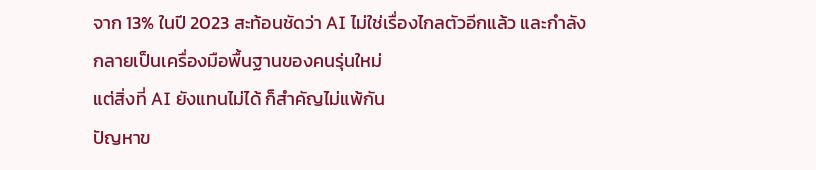จาก 13% ในปี 2023 สะท้อนชัดว่า AI ไม่ใช่เรื่องไกลตัวอีกแล้ว และกำลังกลายเป็นเครื่องมือพื้นฐานของคนรุ่นใหม่
แต่สิ่งที่ AI ยังแทนไม่ได้ ก็สำคัญไม่แพ้กัน
ปัญหาข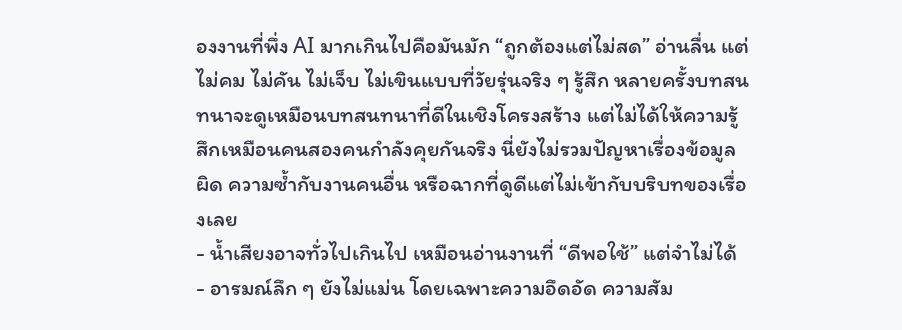องงานที่พึ่ง AI มากเกินไปคือมันมัก “ถูกต้องแต่ไม่สด” อ่านลื่น แต่ไม่คม ไม่คัน ไม่เจ็บ ไม่เขินแบบที่วัยรุ่นจริง ๆ รู้สึก หลายครั้งบทสนทนาจะดูเหมือนบทสนทนาที่ดีในเชิงโครงสร้าง แต่ไม่ได้ให้ความรู้สึกเหมือนคนสองคนกำลังคุยกันจริง นี่ยังไม่รวมปัญหาเรื่องข้อมูลผิด ความซ้ำกับงานคนอื่น หรือฉากที่ดูดีแต่ไม่เข้ากับบริบทของเรื่องเลย
- น้ำเสียงอาจทั่วไปเกินไป เหมือนอ่านงานที่ “ดีพอใช้” แต่จำไม่ได้
- อารมณ์ลึก ๆ ยังไม่แม่น โดยเฉพาะความอึดอัด ความสัม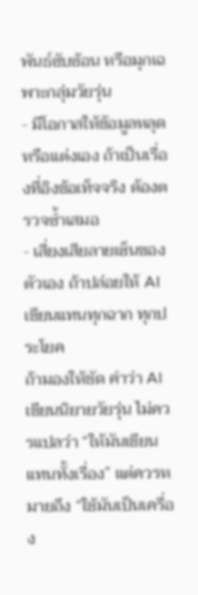พันธ์ซับซ้อน หรือมุกเฉพาะกลุ่มวัยรุ่น
- มีโอกาสให้ข้อมูลหลุดหรือแต่งเอง ถ้าเป็นเรื่องที่อิงข้อเท็จจริง ต้องตรวจซ้ำเสมอ
- เสี่ยงเสียลายเซ็นของตัวเอง ถ้าปล่อยให้ AI เขียนแทนทุกฉาก ทุกประโยค
ถ้ามองให้ชัด คำว่า AI เขียนนิยายวัยรุ่น ไม่ควรแปลว่า “ให้มันเขียนแทนทั้งเรื่อง” แต่ควรหมายถึง “ใช้มันเป็นเครื่อง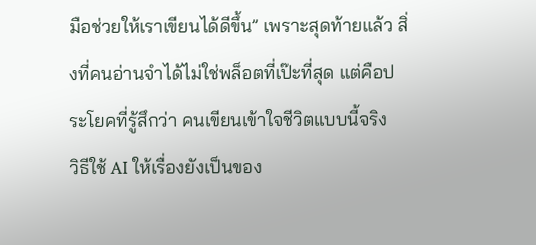มือช่วยให้เราเขียนได้ดีขึ้น” เพราะสุดท้ายแล้ว สิ่งที่คนอ่านจำได้ไม่ใช่พล็อตที่เป๊ะที่สุด แต่คือประโยคที่รู้สึกว่า คนเขียนเข้าใจชีวิตแบบนี้จริง
วิธีใช้ AI ให้เรื่องยังเป็นของ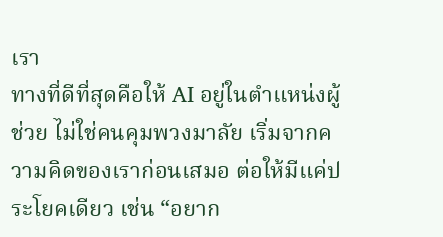เรา
ทางที่ดีที่สุดคือให้ AI อยู่ในตำแหน่งผู้ช่วย ไม่ใช่คนคุมพวงมาลัย เริ่มจากความคิดของเราก่อนเสมอ ต่อให้มีแค่ประโยคเดียว เช่น “อยาก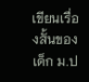เขียนเรื่องสั้นของเด็ก ม.ป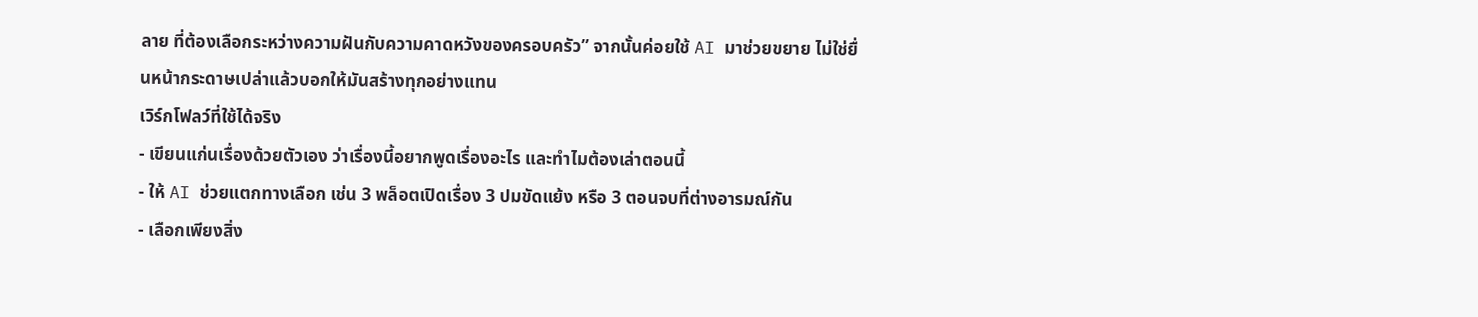ลาย ที่ต้องเลือกระหว่างความฝันกับความคาดหวังของครอบครัว” จากนั้นค่อยใช้ AI มาช่วยขยาย ไม่ใช่ยื่นหน้ากระดาษเปล่าแล้วบอกให้มันสร้างทุกอย่างแทน
เวิร์กโฟลว์ที่ใช้ได้จริง
- เขียนแก่นเรื่องด้วยตัวเอง ว่าเรื่องนี้อยากพูดเรื่องอะไร และทำไมต้องเล่าตอนนี้
- ให้ AI ช่วยแตกทางเลือก เช่น 3 พล็อตเปิดเรื่อง 3 ปมขัดแย้ง หรือ 3 ตอนจบที่ต่างอารมณ์กัน
- เลือกเพียงสิ่ง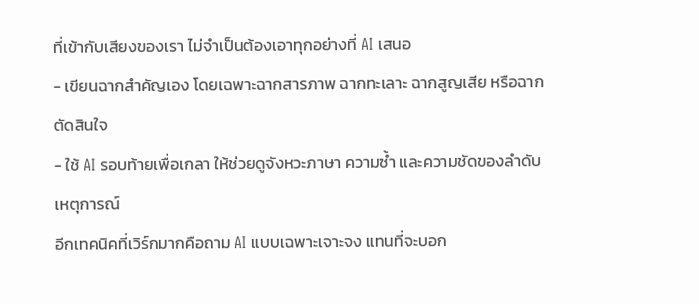ที่เข้ากับเสียงของเรา ไม่จำเป็นต้องเอาทุกอย่างที่ AI เสนอ
- เขียนฉากสำคัญเอง โดยเฉพาะฉากสารภาพ ฉากทะเลาะ ฉากสูญเสีย หรือฉากตัดสินใจ
- ใช้ AI รอบท้ายเพื่อเกลา ให้ช่วยดูจังหวะภาษา ความซ้ำ และความชัดของลำดับเหตุการณ์
อีกเทคนิคที่เวิร์กมากคือถาม AI แบบเฉพาะเจาะจง แทนที่จะบอก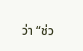ว่า “ช่ว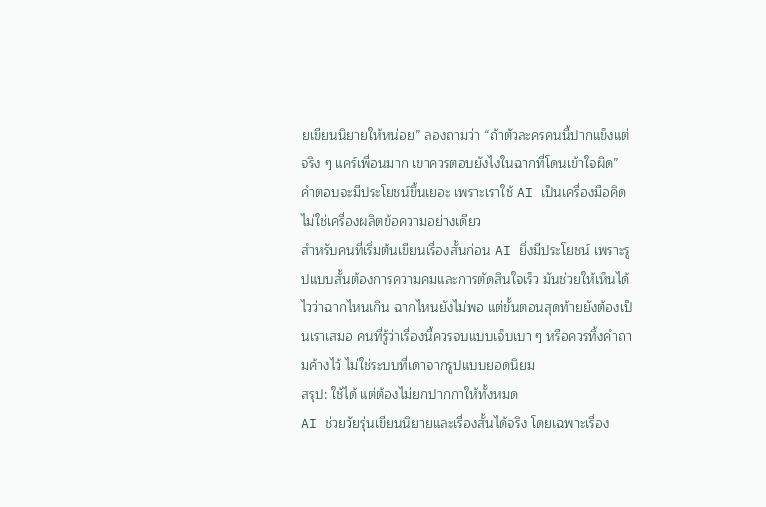ยเขียนนิยายให้หน่อย” ลองถามว่า “ถ้าตัวละครคนนี้ปากแข็งแต่จริง ๆ แคร์เพื่อนมาก เขาควรตอบยังไงในฉากที่โดนเข้าใจผิด” คำตอบจะมีประโยชน์ขึ้นเยอะ เพราะเราใช้ AI เป็นเครื่องมือคิด ไม่ใช่เครื่องผลิตข้อความอย่างเดียว
สำหรับคนที่เริ่มต้นเขียนเรื่องสั้นก่อน AI ยิ่งมีประโยชน์ เพราะรูปแบบสั้นต้องการความคมและการตัดสินใจเร็ว มันช่วยให้เห็นได้ไวว่าฉากไหนเกิน ฉากไหนยังไม่พอ แต่ขั้นตอนสุดท้ายยังต้องเป็นเราเสมอ คนที่รู้ว่าเรื่องนี้ควรจบแบบเจ็บเบา ๆ หรือควรทิ้งคำถามค้างไว้ ไม่ใช่ระบบที่เดาจากรูปแบบยอดนิยม
สรุป: ใช้ได้ แต่ต้องไม่ยกปากกาให้ทั้งหมด
AI ช่วยวัยรุ่นเขียนนิยายและเรื่องสั้นได้จริง โดยเฉพาะเรื่อง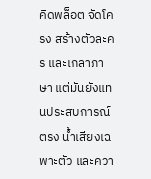คิดพล็อต จัดโครง สร้างตัวละคร และเกลาภาษา แต่มันยังแทนประสบการณ์ตรง น้ำเสียงเฉพาะตัว และควา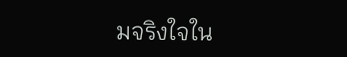มจริงใจใน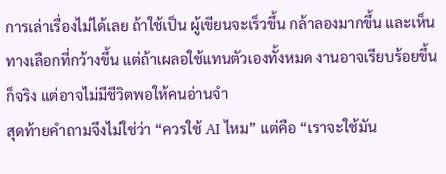การเล่าเรื่องไม่ได้เลย ถ้าใช้เป็น ผู้เขียนจะเร็วขึ้น กล้าลองมากขึ้น และเห็นทางเลือกที่กว้างขึ้น แต่ถ้าเผลอใช้แทนตัวเองทั้งหมด งานอาจเรียบร้อยขึ้นก็จริง แต่อาจไม่มีชีวิตพอให้คนอ่านจำ
สุดท้ายคำถามจึงไม่ใช่ว่า “ควรใช้ AI ไหม” แต่คือ “เราจะใช้มัน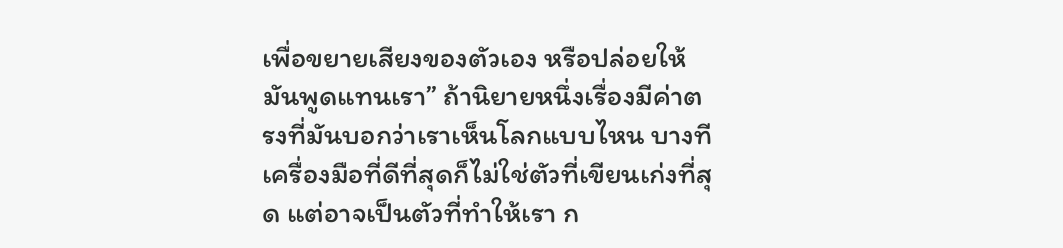เพื่อขยายเสียงของตัวเอง หรือปล่อยให้มันพูดแทนเรา” ถ้านิยายหนึ่งเรื่องมีค่าตรงที่มันบอกว่าเราเห็นโลกแบบไหน บางทีเครื่องมือที่ดีที่สุดก็ไม่ใช่ตัวที่เขียนเก่งที่สุด แต่อาจเป็นตัวที่ทำให้เรา ก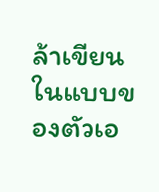ล้าเขียนในแบบของตัวเอ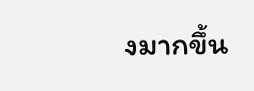งมากขึ้น